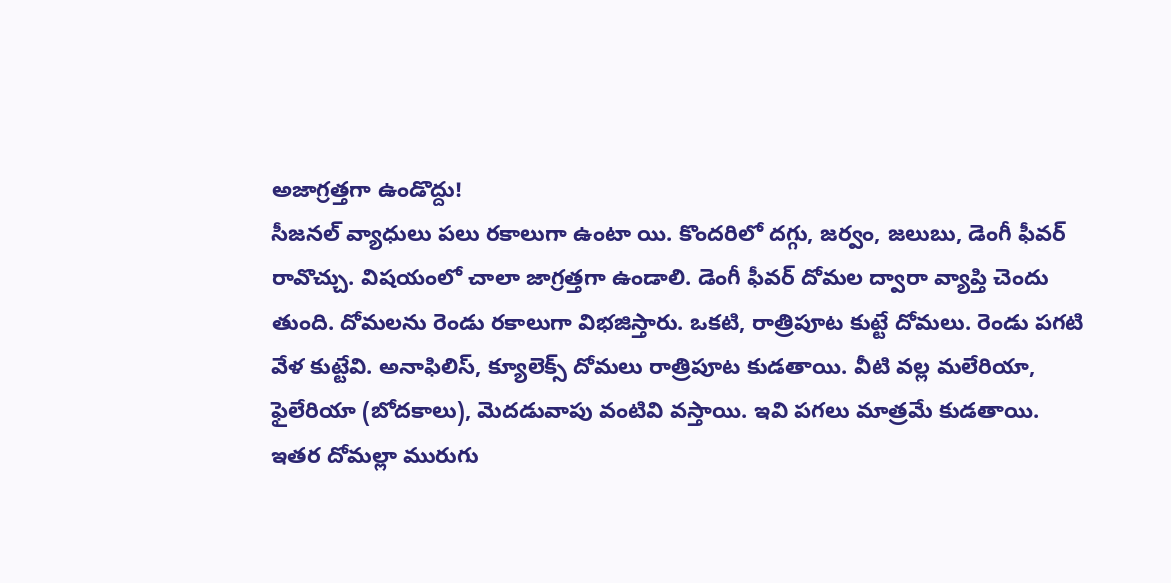అజాగ్రత్తగా ఉండొద్దు!
సీజనల్ వ్యాధులు పలు రకాలుగా ఉంటా యి. కొందరిలో దగ్గు, జర్వం, జలుబు, డెంగీ ఫీవర్ రావొచ్చు. విషయంలో చాలా జాగ్రత్తగా ఉండాలి. డెంగీ ఫీవర్ దోమల ద్వారా వ్యాప్తి చెందు తుంది. దోమలను రెండు రకాలుగా విభజిస్తారు. ఒకటి, రాత్రిపూట కుట్టే దోమలు. రెండు పగటి వేళ కుట్టేవి. అనాఫిలిస్, క్యూలెక్స్ దోమలు రాత్రిపూట కుడతాయి. వీటి వల్ల మలేరియా, ఫైలేరియా (బోదకాలు), మెదడువాపు వంటివి వస్తాయి. ఇవి పగలు మాత్రమే కుడతాయి. ఇతర దోమల్లా మురుగు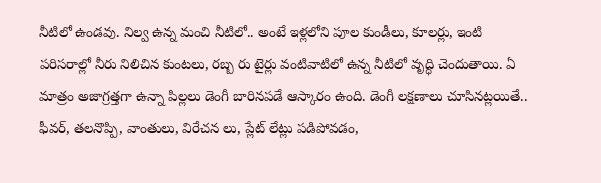నీటిలో ఉండవు. నిల్వ ఉన్న మంచి నీటిలో.. అంటే ఇళ్లలోని పూల కుండీలు, కూలర్లు, ఇంటి పరిసరాల్లో నీరు నిలిచిన కుంటలు, రబ్బ రు టైర్లు వంటివాటిలో ఉన్న నీటిలో వృద్ధి చెందుతాయి. ఏ మాత్రం అజాగ్రత్తగా ఉన్నా పిల్లలు డెంగీ బారినపడే ఆస్కారం ఉంది. డెంగీ లక్షణాలు చూసినట్లయితే.. ఫీవర్, తలనొప్పి, వాంతులు, విరేచన లు, ప్లేట్ లేట్లు పడిపోవడం,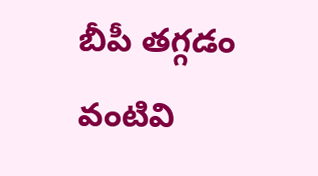బీపీ తగ్గడం వంటివి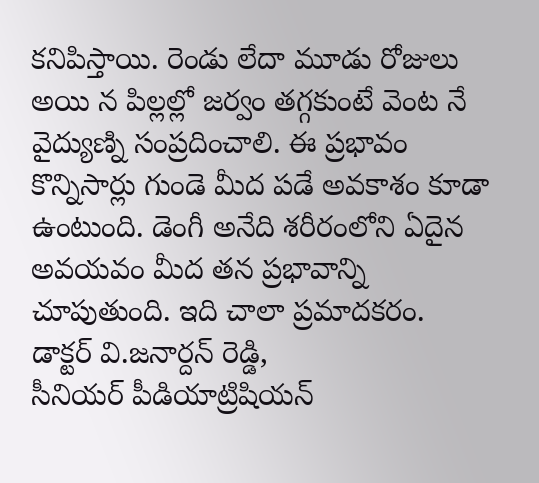కనిపిస్తాయి. రెండు లేదా మూడు రోజులు అయి న పిల్లల్లో జర్వం తగ్గకుంటే వెంట నే వైద్యుణ్ని సంప్రదించాలి. ఈ ప్రభావం కొన్నిసార్లు గుండె మీద పడే అవకాశం కూడా ఉంటుంది. డెంగీ అనేది శరీరంలోని ఏదైన అవయవం మీద తన ప్రభావాన్ని చూపుతుంది. ఇది చాలా ప్రమాదకరం.
డాక్టర్ వి.జనార్దన్ రెడ్డి,
సీనియర్ పీడియాట్రిషియన్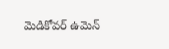మెడికోవర్ ఉమెన్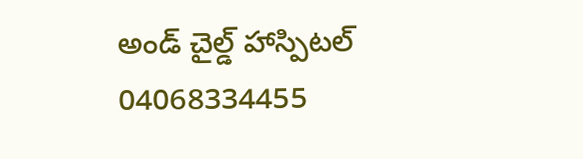అండ్ చైల్డ్ హాస్పిటల్
04068334455